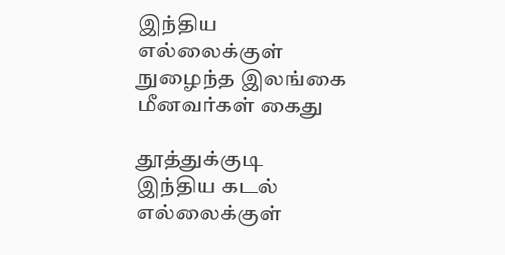இந்திய எல்லைக்குள் நுழைந்த இலங்கை மீனவர்கள் கைது

தூத்துக்குடி இந்திய கடல் எல்லைக்குள்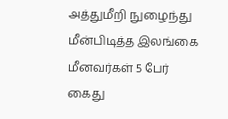அத்துமீறி நுழைந்து மீன்பிடித்த இலங்கை மீனவர்கள் 5 பேர் கைது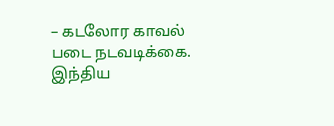– கடலோர காவல் படை நடவடிக்கை. இந்திய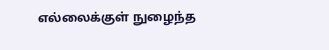எல்லைக்குள் நுழைந்த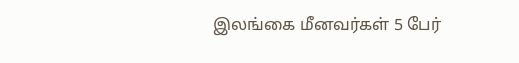இலங்கை மீனவர்கள் 5 பேர்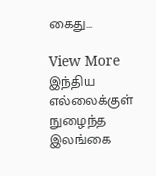கைது…

View More இந்திய எல்லைக்குள் நுழைந்த இலங்கை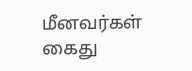மீனவர்கள் கைது